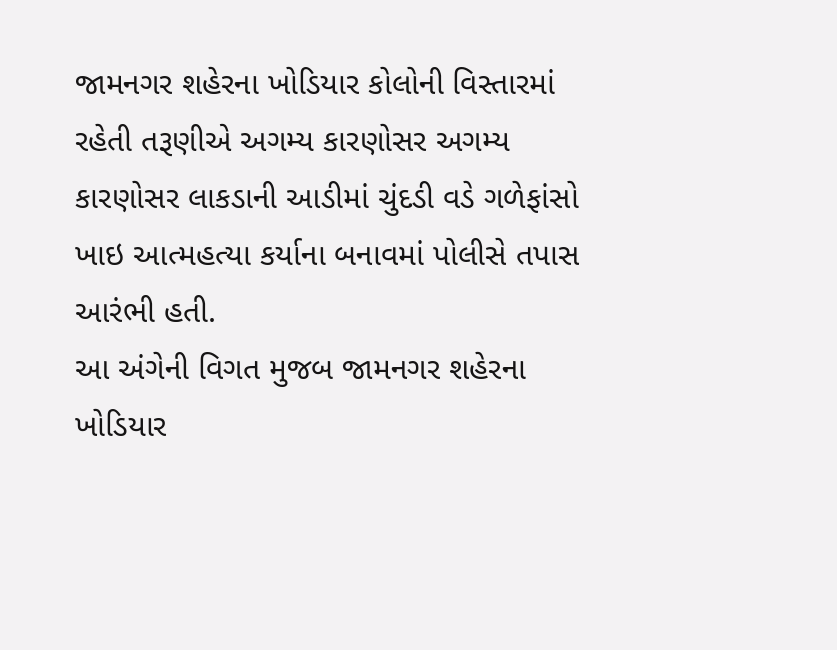જામનગર શહેરના ખોડિયાર કોલોની વિસ્તારમાં રહેતી તરૂણીએ અગમ્ય કારણોસર અગમ્ય કારણોસર લાકડાની આડીમાં ચુંદડી વડે ગળેફાંસો ખાઇ આત્મહત્યા કર્યાના બનાવમાં પોલીસે તપાસ આરંભી હતી.
આ અંગેની વિગત મુજબ જામનગર શહેરના ખોડિયાર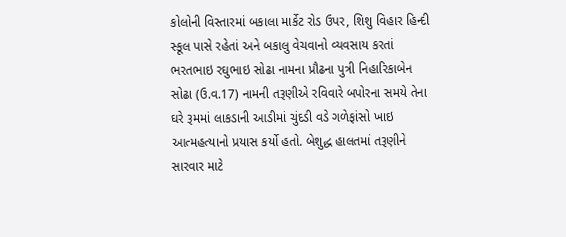કોલોની વિસ્તારમાં બકાલા માર્કેટ રોડ ઉપર, શિશુ વિહાર હિન્દી સ્કૂલ પાસે રહેતાં અને બકાલુ વેચવાનો વ્યવસાય કરતાં ભરતભાઇ રઘુભાઇ સોઢા નામના પ્રૌઢના પુત્રી નિહારિકાબેન સોઢા (ઉ.વ.17) નામની તરૂણીએ રવિવારે બપોરના સમયે તેના ઘરે રૂમમાં લાકડાની આડીમાં ચુંદડી વડે ગળેફાંસો ખાઇ આત્મહત્યાનો પ્રયાસ કર્યો હતો. બેશુદ્ધ હાલતમાં તરૂણીને સારવાર માટે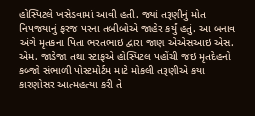હોસ્પિટલે ખસેડવામાં આવી હતી. જ્યાં તરૂણીનું મોત નિપજયાનું ફરજ પરના તબીબોએ જાહેર કર્યું હતું. આ બનાવ અંગે મૃતકના પિતા ભરતભાઇ દ્વારા જાણ એએસઆઇ એસ. એમ. જાડેજા તથા સ્ટાફએ હોસ્પિટલ પહોંચી જઇ મૃતદેહનો કબ્જો સંભાળી પોસ્ટમોર્ટમ માટે મોકલી તરૂણીએ કયા કારણોસર આત્મહત્યા કરી તે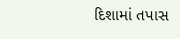દિશામાં તપાસ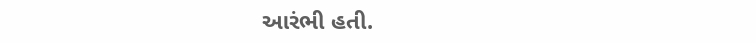આરંભી હતી.